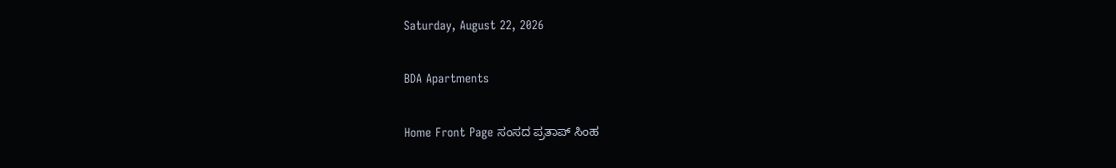Saturday, August 22, 2026

BDA Apartments

Home Front Page ಸಂಸದ ಪ್ರತಾಪ್ ಸಿಂಹ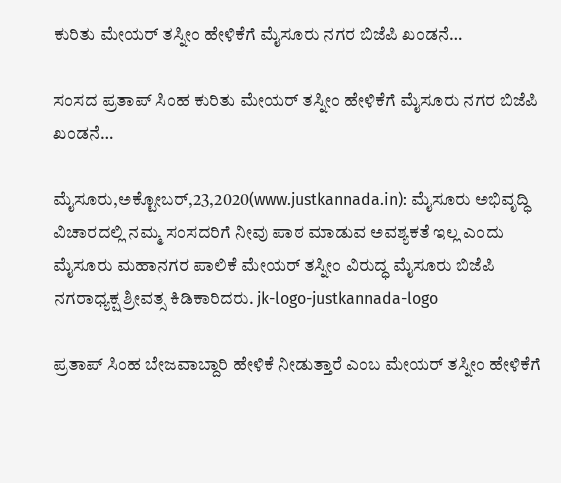ಕುರಿತು ಮೇಯರ್ ತಸ್ನೀಂ ಹೇಳಿಕೆಗೆ ಮೈಸೂರು ನಗರ ಬಿಜೆಪಿ ಖಂಡನೆ…

ಸಂಸದ ಪ್ರತಾಪ್ ಸಿಂಹ ಕುರಿತು ಮೇಯರ್ ತಸ್ನೀಂ ಹೇಳಿಕೆಗೆ ಮೈಸೂರು ನಗರ ಬಿಜೆಪಿ ಖಂಡನೆ…

ಮೈಸೂರು,ಅಕ್ಟೋಬರ್,23,2020(www.justkannada.in): ಮೈಸೂರು ಅಭಿವೃದ್ಧಿ ವಿಚಾರದಲ್ಲಿ ನಮ್ಮ ಸಂಸದರಿಗೆ ನೀವು ಪಾಠ ಮಾಡುವ ಅವಶ್ಯಕತೆ ಇಲ್ಲ ಎಂದು ಮೈಸೂರು ಮಹಾನಗರ ಪಾಲಿಕೆ ಮೇಯರ್ ತಸ್ನೀಂ ವಿರುದ್ಧ ಮೈಸೂರು ಬಿಜೆಪಿ ನಗರಾಧ್ಯಕ್ಷ ಶ್ರೀವತ್ಸ ಕಿಡಿಕಾರಿದರು. jk-logo-justkannada-logo

ಪ್ರತಾಪ್ ಸಿಂಹ ಬೇಜವಾಬ್ದಾರಿ ಹೇಳಿಕೆ ನೀಡುತ್ತಾರೆ ಎಂಬ ಮೇಯರ್ ತಸ್ನೀಂ ಹೇಳಿಕೆಗೆ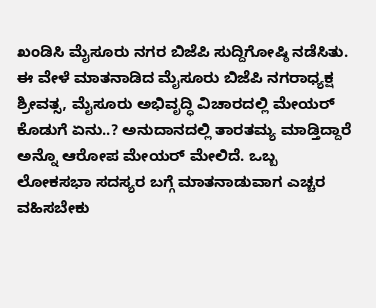ಖಂಡಿಸಿ ಮೈಸೂರು ನಗರ ಬಿಜೆಪಿ ಸುದ್ದಿಗೋಷ್ಠಿ ನಡೆಸಿತು. ಈ ವೇಳೆ ಮಾತನಾಡಿದ ಮೈಸೂರು ಬಿಜೆಪಿ ನಗರಾಧ್ಯಕ್ಷ ಶ್ರೀವತ್ಸ, ಮೈಸೂರು ಅಭಿವೃದ್ಧಿ ವಿಚಾರದಲ್ಲಿ ಮೇಯರ್ ಕೊಡುಗೆ ಏನು..? ಅನುದಾನದಲ್ಲಿ ತಾರತಮ್ಯ ಮಾಡ್ತಿದ್ದಾರೆ ಅನ್ನೊ ಆರೋಪ ಮೇಯರ್ ಮೇಲಿದೆ. ಒಬ್ಬ ಲೋಕಸಭಾ ಸದಸ್ಯರ ಬಗ್ಗೆ ಮಾತನಾಡುವಾಗ ಎಚ್ಚರ ವಹಿಸಬೇಕು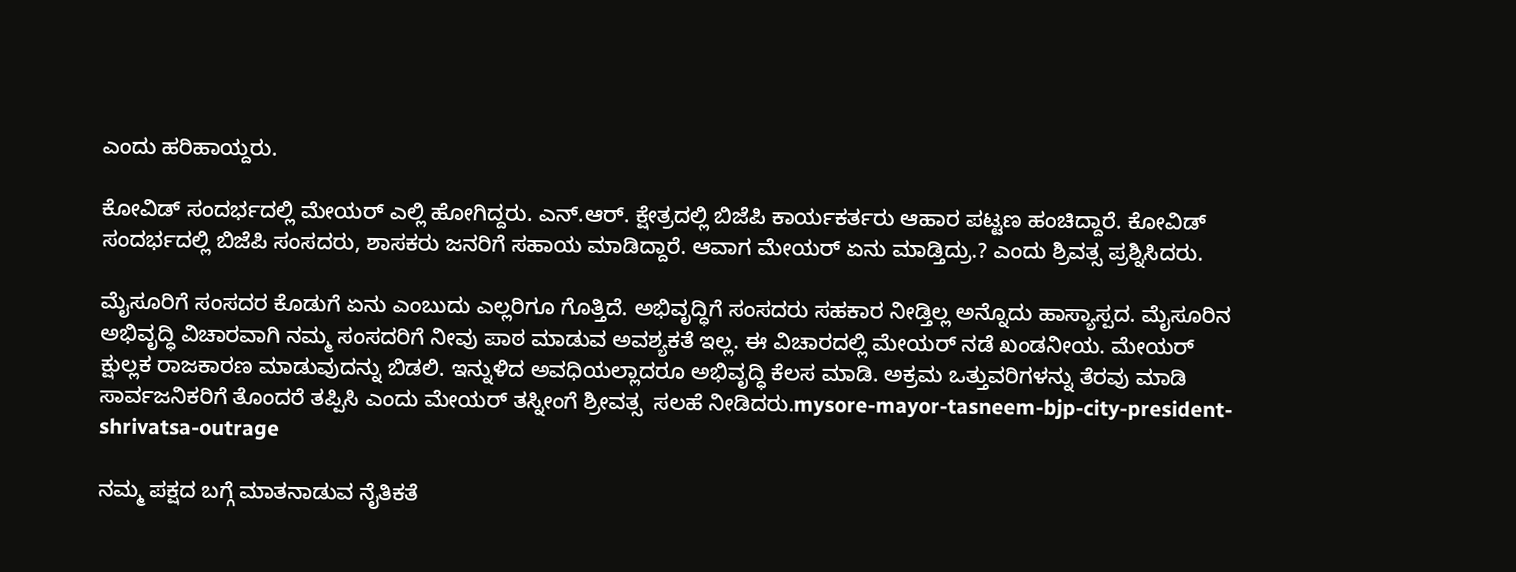ಎಂದು ಹರಿಹಾಯ್ದರು.

ಕೋವಿಡ್ ಸಂದರ್ಭದಲ್ಲಿ ಮೇಯರ್ ಎಲ್ಲಿ ಹೋಗಿದ್ದರು. ಎನ್.ಆರ್. ಕ್ಷೇತ್ರದಲ್ಲಿ ಬಿಜೆಪಿ ಕಾರ್ಯಕರ್ತರು ಆಹಾರ ಪಟ್ಟಣ ಹಂಚಿದ್ದಾರೆ. ಕೋವಿಡ್ ಸಂದರ್ಭದಲ್ಲಿ ಬಿಜೆಪಿ ಸಂಸದರು, ಶಾಸಕರು ಜನರಿಗೆ ಸಹಾಯ ಮಾಡಿದ್ದಾರೆ. ಆವಾಗ ಮೇಯರ್ ಏನು ಮಾಡ್ತಿದ್ರು.? ಎಂದು ಶ್ರಿವತ್ಸ ಪ್ರಶ್ನಿಸಿದರು.

ಮೈಸೂರಿಗೆ ಸಂಸದರ ಕೊಡುಗೆ ಏನು ಎಂಬುದು ಎಲ್ಲರಿಗೂ ಗೊತ್ತಿದೆ. ಅಭಿವೃದ್ಧಿಗೆ ಸಂಸದರು ಸಹಕಾರ ನೀಡ್ತಿಲ್ಲ ಅನ್ನೊದು ಹಾಸ್ಯಾಸ್ಪದ. ಮೈಸೂರಿನ ಅಭಿವೃದ್ಧಿ ವಿಚಾರವಾಗಿ ನಮ್ಮ ಸಂಸದರಿಗೆ ನೀವು ಪಾಠ ಮಾಡುವ ಅವಶ್ಯಕತೆ ಇಲ್ಲ. ಈ ವಿಚಾರದಲ್ಲಿ ಮೇಯರ್ ನಡೆ ಖಂಡನೀಯ. ಮೇಯರ್ ಕ್ಷುಲ್ಲಕ ರಾಜಕಾರಣ ಮಾಡುವುದನ್ನು ಬಿಡಲಿ. ಇನ್ನುಳಿದ ಅವಧಿಯಲ್ಲಾದರೂ ಅಭಿವೃದ್ಧಿ ಕೆಲಸ ಮಾಡಿ. ಅಕ್ರಮ ಒತ್ತುವರಿಗಳನ್ನು ತೆರವು ಮಾಡಿ ಸಾರ್ವಜನಿಕರಿಗೆ ತೊಂದರೆ ತಪ್ಪಿಸಿ ಎಂದು ಮೇಯರ್ ತಸ್ನೀಂಗೆ ಶ್ರೀವತ್ಸ  ಸಲಹೆ ನೀಡಿದರು.mysore-mayor-tasneem-bjp-city-president-shrivatsa-outrage

ನಮ್ಮ ಪಕ್ಷದ ಬಗ್ಗೆ ಮಾತನಾಡುವ ನೈತಿಕತೆ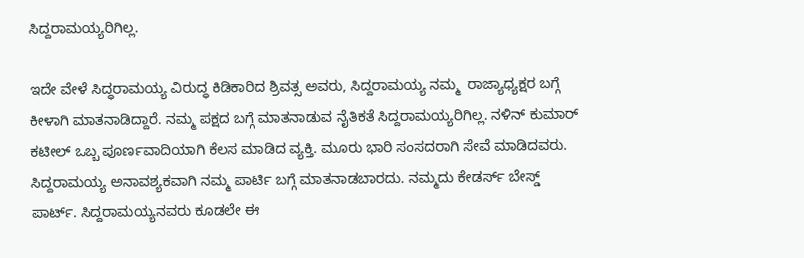ಸಿದ್ದರಾಮಯ್ಯರಿಗಿಲ್ಲ.

ಇದೇ ವೇಳೆ ಸಿದ್ಧರಾಮಯ್ಯ ವಿರುದ್ಧ ಕಿಡಿಕಾರಿದ ಶ್ರಿವತ್ಸ ಅವರು, ಸಿದ್ದರಾಮಯ್ಯ ನಮ್ಮ  ರಾಜ್ಯಾಧ್ಯಕ್ಷರ ಬಗ್ಗೆ ಕೀಳಾಗಿ ಮಾತನಾಡಿದ್ದಾರೆ. ನಮ್ಮ ಪಕ್ಷದ ಬಗ್ಗೆ ಮಾತನಾಡುವ ನೈತಿಕತೆ ಸಿದ್ದರಾಮಯ್ಯರಿಗಿಲ್ಲ. ನಳಿನ್ ಕುಮಾರ್ ಕಟೀಲ್ ಒಬ್ಬ ಪೂರ್ಣವಾದಿಯಾಗಿ ಕೆಲಸ ಮಾಡಿದ ವ್ಯಕ್ತಿ. ಮೂರು ಭಾರಿ ಸಂಸದರಾಗಿ ಸೇವೆ ಮಾಡಿದವರು. ಸಿದ್ದರಾಮಯ್ಯ ಅನಾವಶ್ಯಕವಾಗಿ ನಮ್ಮ ಪಾರ್ಟಿ ಬಗ್ಗೆ ಮಾತನಾಡಬಾರದು. ನಮ್ಮದು ಕೇಡರ್ಸ್ ಬೇಸ್ಡ್ ಪಾರ್ಟ್. ಸಿದ್ದರಾಮಯ್ಯನವರು ಕೂಡಲೇ ಈ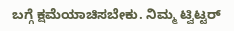ಬಗ್ಗೆ ಕ್ಷಮೆಯಾಚಿಸಬೇಕು. ನಿಮ್ಮ ಟ್ವಿಟ್ಟರ್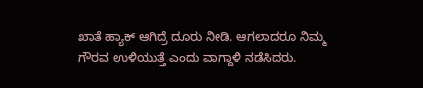ಖಾತೆ ಹ್ಯಾಕ್ ಆಗಿದ್ರೆ ದೂರು ನೀಡಿ. ಆಗಲಾದರೂ ನಿಮ್ಮ ಗೌರವ ಉಳಿಯುತ್ತೆ ಎಂದು ವಾಗ್ದಾಳಿ ನಡೆಸಿದರು.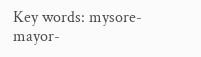Key words: mysore-mayor-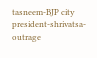tasneem-BJP city president-shrivatsa-outrage